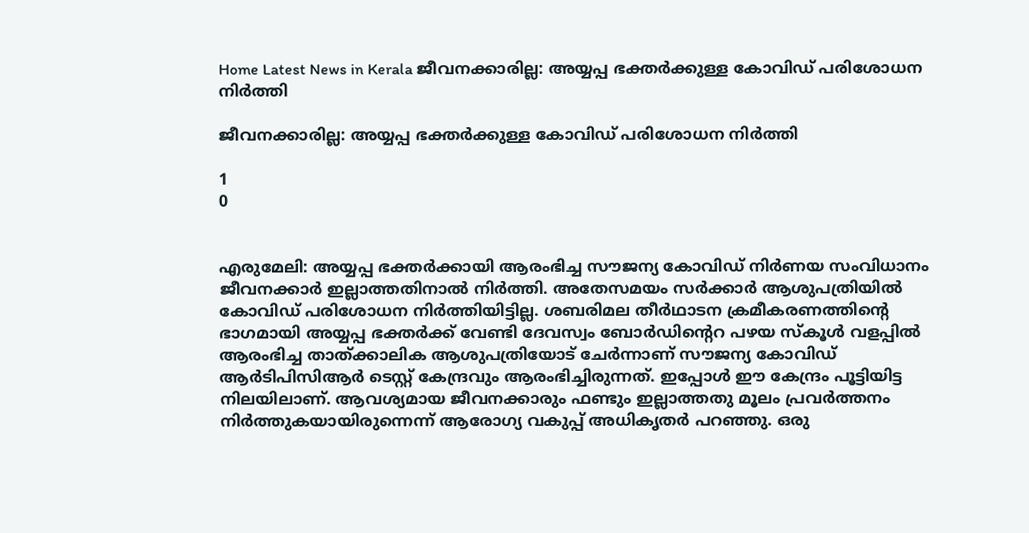Home Latest News in Kerala ജീവനക്കാരില്ല: അയ്യപ്പ ഭക്തര്‍ക്കുള്ള കോവിഡ് പരിശോധന നിര്‍ത്തി

ജീവനക്കാരില്ല: അയ്യപ്പ ഭക്തര്‍ക്കുള്ള കോവിഡ് പരിശോധന നിര്‍ത്തി

1
0


എരുമേലി: അയ്യപ്പ ഭക്തര്‍ക്കായി ആരംഭിച്ച സൗജന്യ കോവിഡ് നിര്‍ണയ സംവിധാനം ജീവനക്കാര്‍ ഇല്ലാത്തതിനാല്‍ നിര്‍ത്തി. അതേസമയം സര്‍ക്കാര്‍ ആശുപത്രിയില്‍ കോവിഡ് പരിശോധന നിര്‍ത്തിയിട്ടില്ല. ശബരിമല തീര്‍ഥാടന ക്രമീകരണത്തിന്റെ ഭാഗമായി അയ്യപ്പ ഭക്തര്‍ക്ക് വേണ്ടി ദേവസ്വം ബോര്‍ഡിന്റെറ പഴയ സ്‌കൂള്‍ വളപ്പില്‍ ആരംഭിച്ച താത്ക്കാലിക ആശുപത്രിയോട് ചേര്‍ന്നാണ് സൗജന്യ കോവിഡ് ആര്‍ടിപിസിആര്‍ ടെസ്റ്റ് കേന്ദ്രവും ആരംഭിച്ചിരുന്നത്. ഇപ്പോള്‍ ഈ കേന്ദ്രം പൂട്ടിയിട്ട നിലയിലാണ്. ആവശ്യമായ ജീവനക്കാരും ഫണ്ടും ഇല്ലാത്തതു മൂലം പ്രവര്‍ത്തനം നിര്‍ത്തുകയായിരുന്നെന്ന് ആരോഗ്യ വകുപ്പ് അധികൃതര്‍ പറഞ്ഞു. ഒരു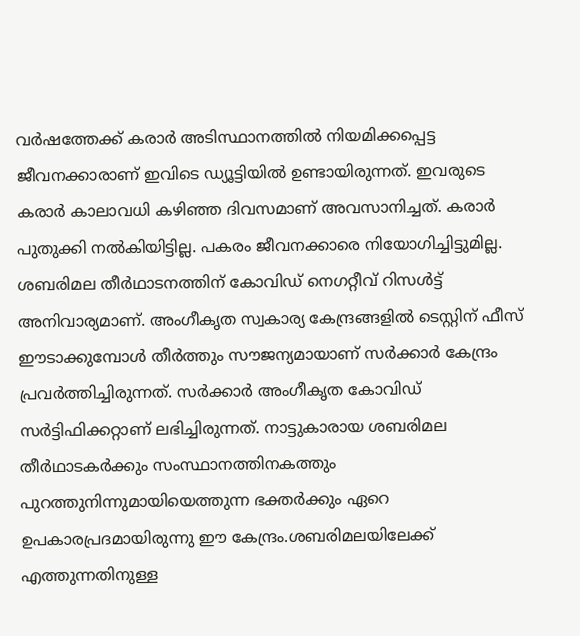വര്‍ഷത്തേക്ക് കരാര്‍ അടിസ്ഥാനത്തില്‍ നിയമിക്കപ്പെട്ട ജീവനക്കാരാണ് ഇവിടെ ഡ്യൂട്ടിയില്‍ ഉണ്ടായിരുന്നത്. ഇവരുടെ കരാര്‍ കാലാവധി കഴിഞ്ഞ ദിവസമാണ് അവസാനിച്ചത്. കരാര്‍ പുതുക്കി നല്‍കിയിട്ടില്ല. പകരം ജീവനക്കാരെ നിയോഗിച്ചിട്ടുമില്ല. ശബരിമല തീര്‍ഥാടനത്തിന് കോവിഡ് നെഗറ്റീവ് റിസള്‍ട്ട് അനിവാര്യമാണ്. അംഗീകൃത സ്വകാര്യ കേന്ദ്രങ്ങളില്‍ ടെസ്റ്റിന് ഫീസ് ഈടാക്കുമ്പോള്‍ തീര്‍ത്തും സൗജന്യമായാണ് സര്‍ക്കാര്‍ കേന്ദ്രം പ്രവര്‍ത്തിച്ചിരുന്നത്. സര്‍ക്കാര്‍ അംഗീകൃത കോവിഡ് സര്‍ട്ടിഫിക്കറ്റാണ് ലഭിച്ചിരുന്നത്. നാട്ടുകാരായ ശബരിമല തീര്‍ഥാടകര്‍ക്കും സംസ്ഥാനത്തിനകത്തും പുറത്തുനിന്നുമായിയെത്തുന്ന ഭക്തര്‍ക്കും ഏറെ ഉപകാരപ്രദമായിരുന്നു ഈ കേന്ദ്രം.ശബരിമലയിലേക്ക് എത്തുന്നതിനുള്ള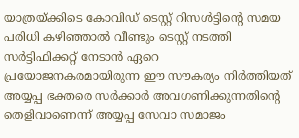യാത്രയ്ക്കിടെ കോവിഡ് ടെസ്റ്റ് റിസള്‍ട്ടിന്റെ സമയ പരിധി കഴിഞ്ഞാല്‍ വീണ്ടും ടെസ്റ്റ് നടത്തി സര്‍ട്ടിഫിക്കറ്റ് നേടാന്‍ ഏറെ പ്രയോജനകരമായിരുന്ന ഈ സൗകര്യം നിര്‍ത്തിയത് അയ്യപ്പ ഭക്തരെ സര്‍ക്കാര്‍ അവഗണിക്കുന്നതിന്റെ തെളിവാണെന്ന് അയ്യപ്പ സേവാ സമാജം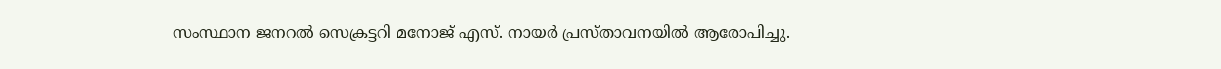സംസ്ഥാന ജനറല്‍ സെക്രട്ടറി മനോജ് എസ്. നായര്‍ പ്രസ്താവനയില്‍ ആരോപിച്ചു.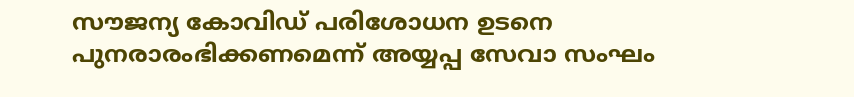സൗജന്യ കോവിഡ് പരിശോധന ഉടനെ പുനരാരംഭിക്കണമെന്ന് അയ്യപ്പ സേവാ സംഘം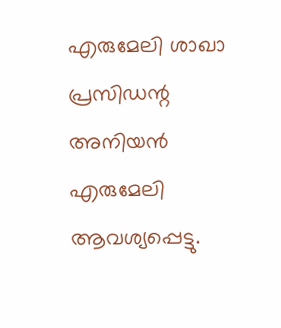എരുമേലി ശാഖാ പ്രസിഡന്റ അനിയന്‍ എരുമേലി ആവശ്യപ്പെട്ടു.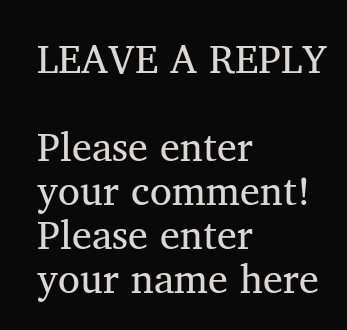LEAVE A REPLY

Please enter your comment!
Please enter your name here